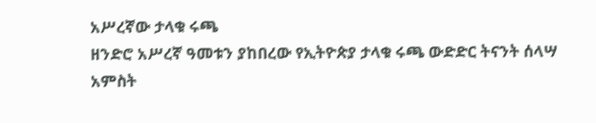አሥረኛው ታላቁ ሩጫ
ዘንድሮ አሥረኛ ዓመቱን ያከበረው የኢትዮጵያ ታላቁ ሩጫ ውድድር ትናንት ሰላሣ አምስት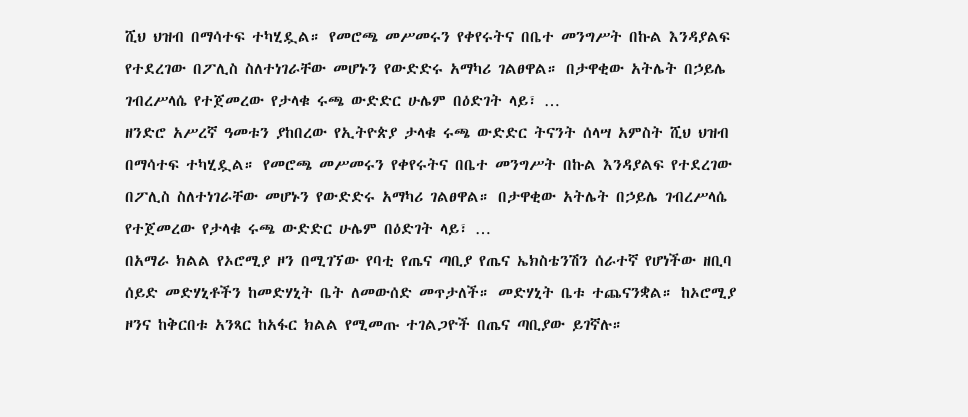ሺህ ህዝብ በማሳተፍ ተካሂዷል። የመሮጫ መሥመሩን የቀየሩትና በቤተ መንግሥት በኩል እንዳያልፍ የተደረገው በፖሊስ ስለተነገራቸው መሆኑን የውድድሩ አማካሪ ገልፀዋል። በታዋቂው አትሌት በኃይሌ ገብረሥላሴ የተጀመረው የታላቁ ሩጫ ውድድር ሁሌም በዕድገት ላይ፣ …
ዘንድሮ አሥረኛ ዓመቱን ያከበረው የኢትዮጵያ ታላቁ ሩጫ ውድድር ትናንት ሰላሣ አምስት ሺህ ህዝብ በማሳተፍ ተካሂዷል። የመሮጫ መሥመሩን የቀየሩትና በቤተ መንግሥት በኩል እንዳያልፍ የተደረገው በፖሊስ ስለተነገራቸው መሆኑን የውድድሩ አማካሪ ገልፀዋል። በታዋቂው አትሌት በኃይሌ ገብረሥላሴ የተጀመረው የታላቁ ሩጫ ውድድር ሁሌም በዕድገት ላይ፣ …
በአማራ ክልል የኦሮሚያ ዞን በሚገኘው የባቲ የጤና ጣቢያ የጤና ኤክስቴንሽን ሰራተኛ የሆነችው ዘቢባ ሰይድ መድሃኒቶችን ከመድሃኒት ቤት ለመውሰድ መጥታለች። መድሃኒት ቤቱ ተጨናንቋል። ከኦሮሚያ ዞንና ከቅርበቱ አንጻር ከአፋር ክልል የሚመጡ ተገልጋዮች በጤና ጣቢያው ይገኛሉ።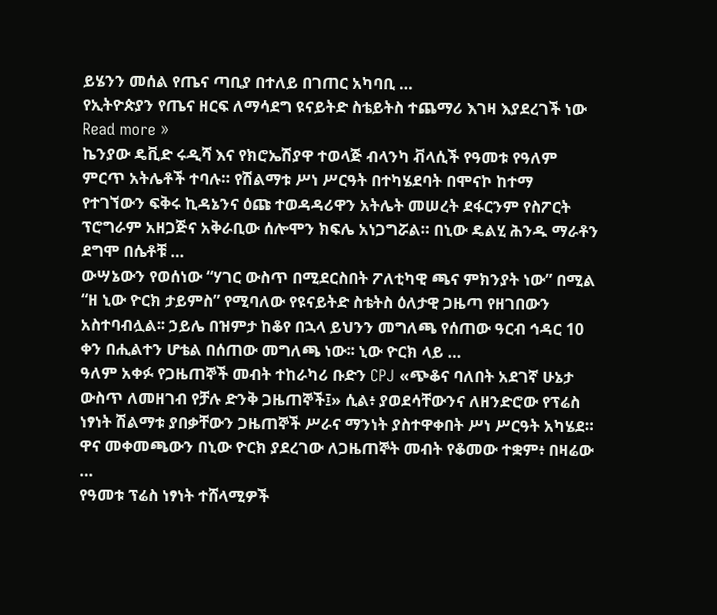ይሄንን መሰል የጤና ጣቢያ በተለይ በገጠር አካባቢ …
የኢትዮጵያን የጤና ዘርፍ ለማሳደግ ዩናይትድ ስቴይትስ ተጨማሪ እገዛ እያደረገች ነው Read more »
ኬንያው ዴቪድ ሩዲሻ እና የክሮኤሽያዋ ተወላጅ ብላንካ ቭላሲች የዓመቱ የዓለም ምርጥ አትሌቶች ተባሉ። የሽልማቱ ሥነ ሥርዓት በተካሄደባት በሞናኮ ከተማ የተገኘውን ፍቅሩ ኪዳኔንና ዕጩ ተወዳዳሪዋን አትሌት መሠረት ደፋርንም የስፖርት ፕሮግራም አዘጋጅና አቅራቢው ሰሎሞን ክፍሌ አነጋግሯል። በኒው ዴልሂ ሕንዱ ማራቶን ደግሞ በሴቶቹ …
ውሣኔውን የወሰነው “ሃገር ውስጥ በሚደርስበት ፖለቲካዊ ጫና ምክንያት ነው” በሚል “ዘ ኒው ዮርክ ታይምስ” የሚባለው የዩናይትድ ስቴትስ ዕለታዊ ጋዜጣ የዘገበውን አስተባብሏል፡፡ ኃይሌ በዝምታ ከቆየ በኋላ ይህንን መግለጫ የሰጠው ዓርብ ኅዳር 10 ቀን በሒልተን ሆቴል በሰጠው መግለጫ ነው፡፡ ኒው ዮርክ ላይ …
ዓለም አቀፉ የጋዜጠኞች መብት ተከራካሪ ቡድን CPJ «ጭቆና ባለበት አደገኛ ሁኔታ ውስጥ ለመዘገብ የቻሉ ድንቅ ጋዜጠኞች፤» ሲል፥ ያወደሳቸውንና ለዘንድሮው የፕሬስ ነፃነት ሽልማቱ ያበቃቸውን ጋዜጠኞች ሥራና ማንነት ያስተዋቀበት ሥነ ሥርዓት አካሄደ። ዋና መቀመጫውን በኒው ዮርክ ያደረገው ለጋዜጠኞት መብት የቆመው ተቋም፥ በዛሬው …
የዓመቱ ፕሬስ ነፃነት ተሸላሚዎች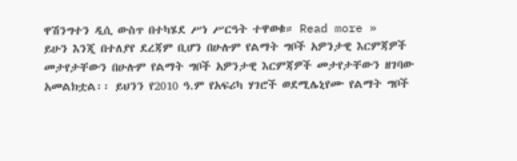ዋሽንግተን ዲሲ ውስጥ በተካሄደ ሥነ ሥርዓት ተዋወቁ። Read more »
ይሁን እንጂ በተለያየ ደረጃም ቢሆን በሁሉም የልማት ግቦች አዎንታዊ እርምጃዎች መታየታቸውን በሁሉም የልማት ግቦች አዎንታዊ እርምጃዎች መታየታቸውን ዘገባው አመልክቷል፡፡ ይህንን የ2010 ዓ.ም የአፍሪካ ሃገሮች ወደሚሌኒየሙ የልማት ግቦች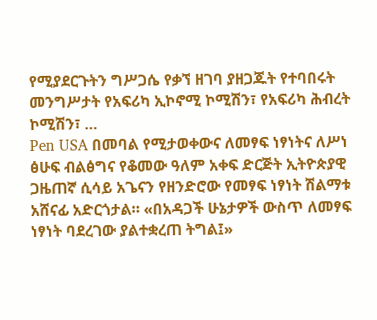የሚያደርጉትን ግሥጋሴ የቃኘ ዘገባ ያዘጋጁት የተባበሩት መንግሥታት የአፍሪካ ኢኮኖሚ ኮሚሽን፣ የአፍሪካ ሕብረት ኮሚሽን፣ …
Pen USA በመባል የሚታወቀውና ለመፃፍ ነፃነትና ለሥነ ፅሁፍ ብልፅግና የቆመው ዓለም አቀፍ ድርጅት ኢትዮጵያዊ ጋዜጠኛ ሲሳይ አጌናን የዘንድሮው የመፃፍ ነፃነት ሽልማቱ አሸናፊ አድርጎታል። «በአዳጋች ሁኔታዎች ውስጥ ለመፃፍ ነፃነት ባደረገው ያልተቋረጠ ትግል፤»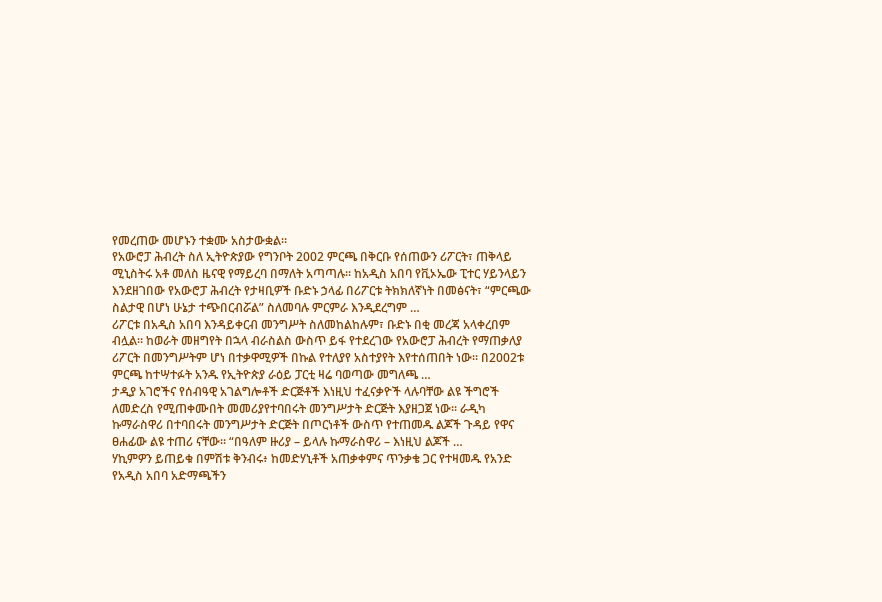የመረጠው መሆኑን ተቋሙ አስታውቋል።
የአውሮፓ ሕብረት ስለ ኢትዮጵያው የግንቦት 2002 ምርጫ በቅርቡ የሰጠውን ሪፖርት፣ ጠቅላይ ሚኒስትሩ አቶ መለስ ዜናዊ የማይረባ በማለት አጣጣሉ። ከአዲስ አበባ የቪኦኤው ፒተር ሃይንላይን እንደዘገበው የአውሮፓ ሕብረት የታዛቢዎች ቡድኑ ኃላፊ በሪፖርቱ ትክክለኛነት በመፅናት፣ “ምርጫው ስልታዊ በሆነ ሁኔታ ተጭበርብሯል” ስለመባሉ ምርምራ እንዲደረግም …
ሪፖርቱ በአዲስ አበባ እንዳይቀርብ መንግሥት ስለመከልከሉም፣ ቡድኑ በቂ መረጃ አላቀረበም ብሏል። ከወራት መዘግየት በኋላ ብራስልስ ውስጥ ይፋ የተደረገው የአውሮፓ ሕብረት የማጠቃለያ ሪፖርት በመንግሥትም ሆነ በተቃዋሚዎች በኩል የተለያየ አስተያየት እየተሰጠበት ነው፡፡ በ2002ቱ ምርጫ ከተሣተፉት አንዱ የኢትዮጵያ ራዕይ ፓርቲ ዛሬ ባወጣው መግለጫ …
ታዲያ አገሮችና የሰብዓዊ አገልግሎቶች ድርጅቶች እነዚህ ተፈናቃዮች ላሉባቸው ልዩ ችግሮች ለመድረስ የሚጠቀሙበት መመሪያየተባበሩት መንግሥታት ድርጅት እያዘጋጀ ነው። ራዲካ ኩማራስዋሪ በተባበሩት መንግሥታት ድርጅት በጦርነቶች ውስጥ የተጠመዱ ልጆች ጉዳይ የዋና ፀሐፊው ልዩ ተጠሪ ናቸው። “በዓለም ዙሪያ – ይላሉ ኩማራስዋሪ – እነዚህ ልጆች …
ሃኪምዎን ይጠይቁ በምሽቱ ቅንብሩ፥ ከመድሃኒቶች አጠቃቀምና ጥንቃቄ ጋር የተዛመዱ የአንድ የአዲስ አበባ አድማጫችን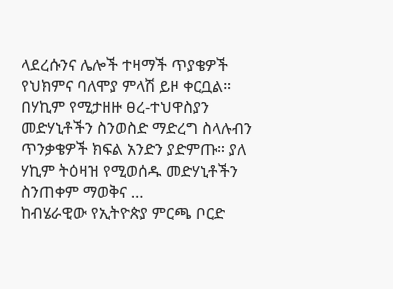ላደረሱንና ሌሎች ተዛማች ጥያቄዎች የህክምና ባለሞያ ምላሽ ይዞ ቀርቧል። በሃኪም የሚታዘዙ ፀረ-ተህዋስያን መድሃኒቶችን ስንወስድ ማድረግ ስላሉብን ጥንቃቄዎች ክፍል አንድን ያድምጡ። ያለ ሃኪም ትዕዛዝ የሚወሰዱ መድሃኒቶችን ስንጠቀም ማወቅና …
ከብሄራዊው የኢትዮጵያ ምርጫ ቦርድ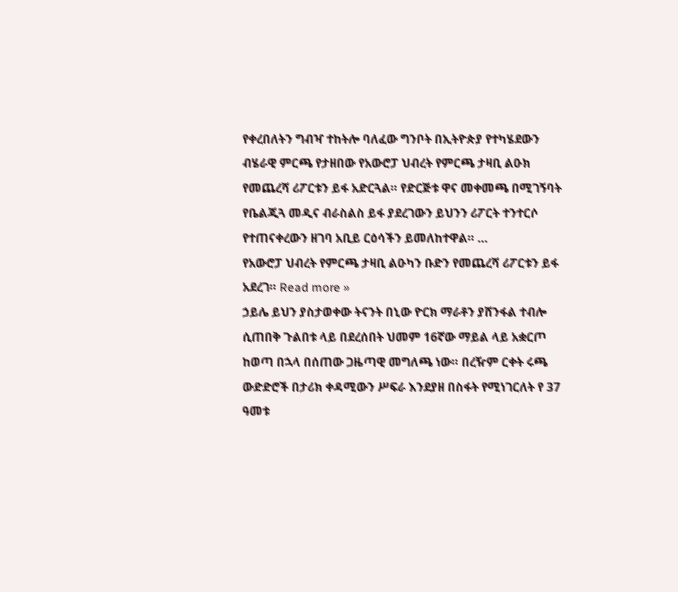የቀረበለትን ግብዣ ተከትሎ ባለፈው ግንቦት በኢትዮጵያ የተካሄደውን ብሄራዊ ምርጫ የታዘበው የአውሮፓ ህብረት የምርጫ ታዛቢ ልዑክ የመጨረሻ ሪፖርቱን ይፋ አድርጓል። የድርጅቱ ዋና መቀመጫ በሚገኝባት የቤልጂጓ መዲና ብራስልስ ይፋ ያደረገውን ይህንን ሪፖርት ተንተርሶ የተጠናቀረውን ዘገባ አቢይ ርዕሳችን ይመለከተዋል። …
የአውሮፓ ህብረት የምርጫ ታዛቢ ልዑካን ቡድን የመጨረሻ ሪፖርቱን ይፋ አደረገ። Read more »
ኃይሌ ይህን ያስታወቀው ትናንት በኒው ዮርክ ማራቶን ያሸንፋል ተብሎ ሲጠበቅ ጉልበቱ ላይ በደረሰበት ህመም 16ኛው ማይል ላይ አቋርጦ ከወጣ በኋላ በሰጠው ጋዜጣዊ መግለጫ ነው። በረዥም ርቀት ሩጫ ውድድሮች በታሪክ ቀዳሚውን ሥፍራ እንደያዘ በስፋት የሚነገርለት የ 37 ዓመቱ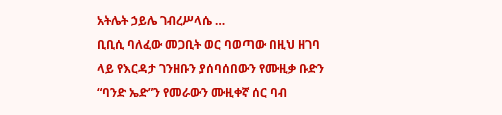አትሌት ኃይሌ ገብረሥላሴ …
ቢቢሲ ባለፈው መጋቢት ወር ባወጣው በዚህ ዘገባ ላይ የእርዳታ ገንዘቡን ያሰባሰበውን የሙዚቃ ቡድን “ባንድ ኤድ”ን የመራውን ሙዚቀኛ ሰር ባብ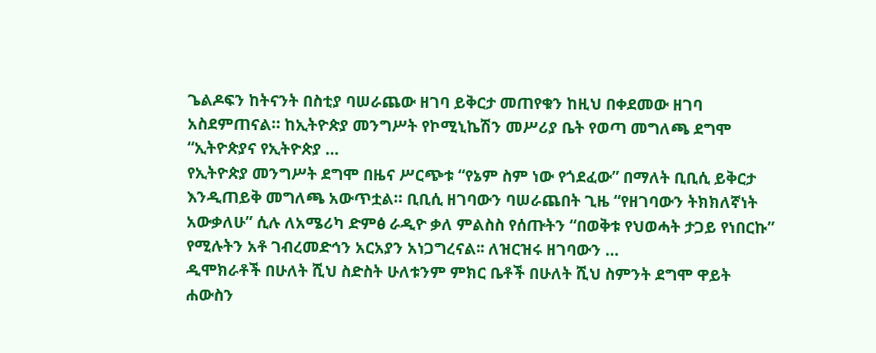ጌልዶፍን ከትናንት በስቲያ ባሠራጨው ዘገባ ይቅርታ መጠየቁን ከዚህ በቀደመው ዘገባ አስደምጠናል። ከኢትዮጵያ መንግሥት የኮሚኒኬሽን መሥሪያ ቤት የወጣ መግለጫ ደግሞ “ኢትዮጵያና የኢትዮጵያ …
የኢትዮጵያ መንግሥት ደግሞ በዜና ሥርጭቱ “የኔም ስም ነው የጎደፈው” በማለት ቢቢሲ ይቅርታ እንዲጠይቅ መግለጫ አውጥቷል። ቢቢሲ ዘገባውን ባሠራጨበት ጊዜ “የዘገባውን ትክክለኛነት አውቃለሁ” ሲሉ ለአሜሪካ ድምፅ ራዲዮ ቃለ ምልስስ የሰጡትን “በወቅቱ የህወሓት ታጋይ የነበርኩ” የሚሉትን አቶ ገብረመድኅን አርአያን አነጋግረናል፡፡ ለዝርዝሩ ዘገባውን …
ዲሞክራቶች በሁለት ሺህ ስድስት ሁለቱንም ምክር ቤቶች በሁለት ሺህ ስምንት ደግሞ ዋይት ሐውስን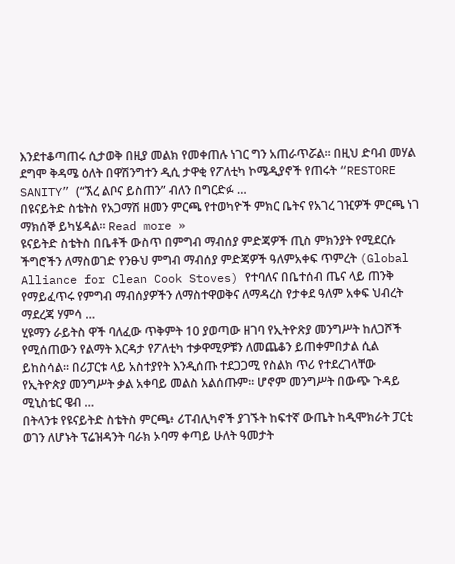እንደተቆጣጠሩ ሲታወቅ በዚያ መልክ የመቀጠሉ ነገር ግን አጠራጥሯል፡፡ በዚህ ድባብ መሃል ደግሞ ቅዳሜ ዕለት በዋሽንግተን ዲሲ ታዋቂ የፖለቲካ ኮሜዲያኖች የጠሩት “RESTORE SANITY” (“ኧረ ልቦና ይስጠን” ብለን በግርድፉ …
በዩናይትድ ስቴትስ የአጋማሽ ዘመን ምርጫ የተወካዮች ምክር ቤትና የአገረ ገዢዎች ምርጫ ነገ ማክሰኞ ይካሄዳል። Read more »
ዩናይትድ ስቴትስ በቤቶች ውስጥ በምግብ ማብሰያ ምድጃዎች ጢስ ምክንያት የሚደርሱ ችግሮችን ለማስወገድ የንፁህ ምግብ ማብሰያ ምድጃዎች ዓለምአቀፍ ጥምረት (Global Alliance for Clean Cook Stoves) የተባለና በቤተሰብ ጤና ላይ ጠንቅ የማይፈጥሩ የምግብ ማብሰያዎችን ለማስተዋወቅና ለማዳረስ የታቀደ ዓለም አቀፍ ህብረት ማደረጃ ሃምሳ …
ሂዩማን ራይትስ ዋች ባለፈው ጥቅምት 10 ያወጣው ዘገባ የኢትዮጽያ መንግሥት ከለጋሾች የሚሰጠውን የልማት እርዳታ የፖለቲካ ተቃዋሚዎቹን ለመጨቆን ይጠቀምበታል ሲል ይከስሳል። በሪፓርቱ ላይ አስተያየት እንዲሰጡ ተደጋጋሚ የስልክ ጥሪ የተደረገላቸው የኢትዮጵያ መንግሥት ቃል አቀባይ መልስ አልሰጡም። ሆኖም መንግሥት በውጭ ጉዳይ ሚኒስቴር ዌብ …
በትላንቱ የዩናይትድ ስቴትስ ምርጫ፥ ሪፐብሊካኖች ያገኙት ከፍተኛ ውጤት ከዲሞክራት ፓርቲ ወገን ለሆኑት ፕሬዝዳንት ባራክ ኦባማ ቀጣይ ሁለት ዓመታት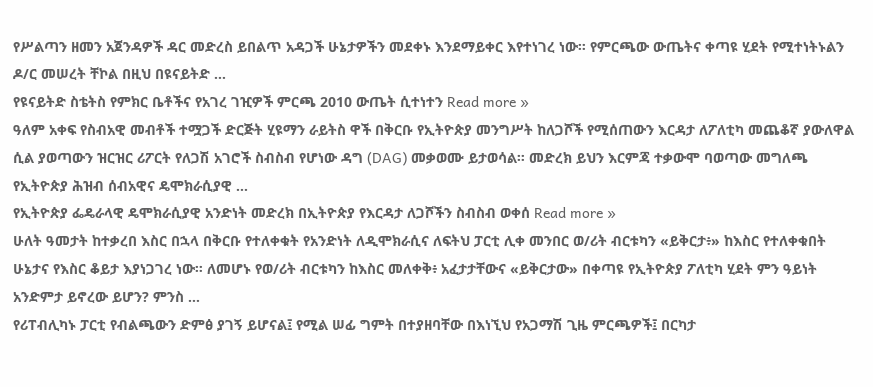የሥልጣን ዘመን አጀንዳዎች ዳር መድረስ ይበልጥ አዳጋች ሁኔታዎችን መደቀኑ እንደማይቀር እየተነገረ ነው። የምርጫው ውጤትና ቀጣዩ ሂደት የሚተነትኑልን ዶ/ር መሠረት ቸኮል በዚህ በዩናይትድ …
የዩናይትድ ስቴትስ የምክር ቤቶችና የአገረ ገዢዎች ምርጫ 2010 ውጤት ሲተነተን Read more »
ዓለም አቀፍ የስብአዊ መብቶች ተሟጋች ድርጅት ሂዩማን ራይትስ ዋች በቅርቡ የኢትዮጵያ መንግሥት ከለጋሾች የሚሰጠውን እርዳታ ለፖለቲካ መጨቆኛ ያውለዋል ሲል ያወጣውን ዝርዝር ሪፖርት የለጋሽ አገሮች ስብስብ የሆነው ዳግ (DAG) መቃወሙ ይታወሳል። መድረክ ይህን እርምጃ ተቃውሞ ባወጣው መግለጫ የኢትዮጵያ ሕዝብ ሰብአዊና ዴሞክራሲያዊ …
የኢትዮጵያ ፌዴራላዊ ዴሞክራሲያዊ አንድነት መድረክ በኢትዮጵያ የእርዳታ ለጋሾችን ስብስብ ወቀሰ Read more »
ሁለት ዓመታት ከተቃረበ እስር በኋላ በቅርቡ የተለቀቁት የአንድነት ለዲሞክራሲና ለፍትህ ፓርቲ ሊቀ መንበር ወ/ሪት ብርቱካን «ይቅርታ፥» ከእስር የተለቀቁበት ሁኔታና የእስር ቆይታ እያነጋገረ ነው። ለመሆኑ የወ/ሪት ብርቱካን ከእስር መለቀቅ፥ አፈታታቸውና «ይቅርታው» በቀጣዩ የኢትዮጵያ ፖለቲካ ሂደት ምን ዓይነት አንድምታ ይኖረው ይሆን? ምንስ …
የሪፐብሊካኑ ፓርቲ የብልጫውን ድምፅ ያገኝ ይሆናል፤ የሚል ሠፊ ግምት በተያዘባቸው በእነኚህ የአጋማሽ ጊዜ ምርጫዎች፤ በርካታ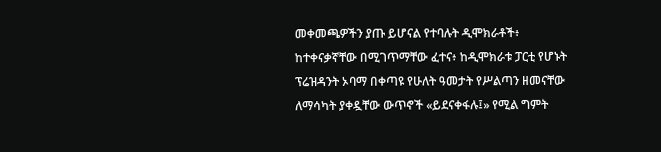መቀመጫዎችን ያጡ ይሆናል የተባሉት ዲሞክራቶች፥ ከተቀናቃኛቸው በሚገጥማቸው ፈተና፥ ከዲሞክራቱ ፓርቲ የሆኑት ፕሬዝዳንት ኦባማ በቀጣዩ የሁለት ዓመታት የሥልጣን ዘመናቸው ለማሳካት ያቀዷቸው ውጥኖች «ይደናቀፋሉ፤» የሚል ግምት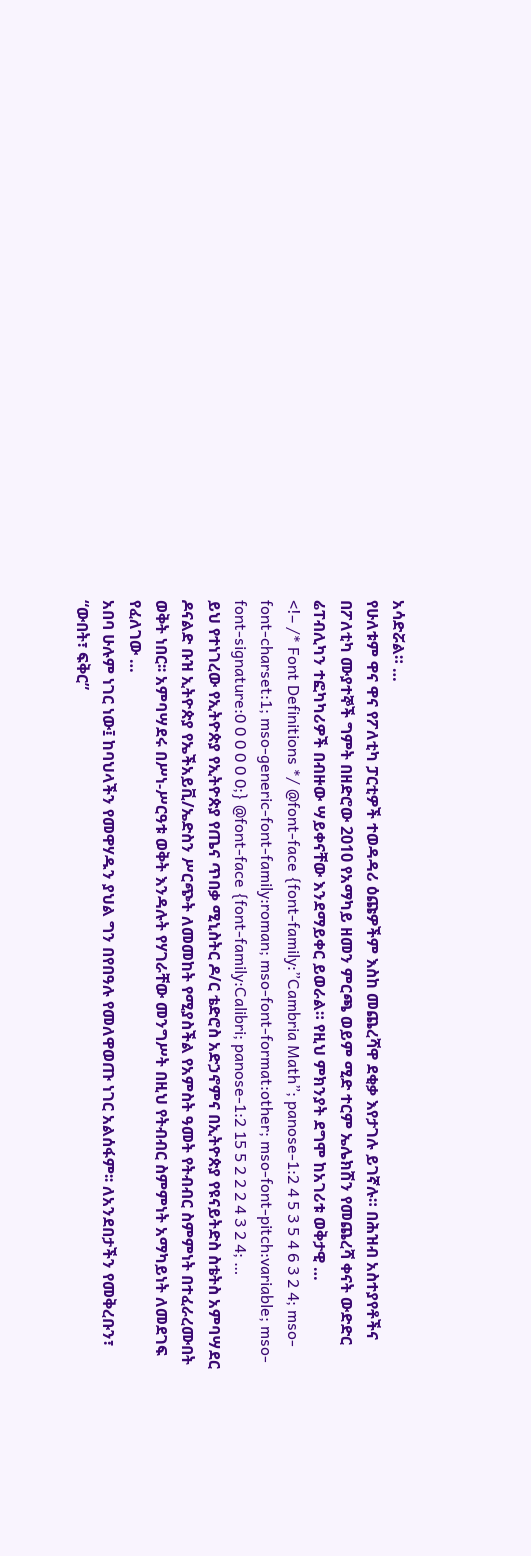አሳድሯል። …
የሁለቱም ዋና ዋና የፖለቲካ ፓርቲዎች ተወዳዳሪ ዕጩዎችም እስከ መጨረሻዋ ደቂቃ እየታገሉ ይገኛሉ። በሕዝብ አስተያየቶችና በፖለቲካ ሙያተኞች ግምት በዘድሮው 2010 የአማካይ ዘመን ምርጫ ወይም ሚድ ተርም ኤሌክሽን የመጨረሻ ቀናት ውድድር ሬፐብሊካን ተፎካካሪዎች በብዙው ሣይቀናቸው እንደማይቀር ይወራል። የዚህ ምክንያት ደግሞ ከአገሪቱ ወቅታዊ …
<!– /* Font Definitions */ @font-face {font-family:”Cambria Math”; panose-1:2 4 5 3 5 4 6 3 2 4; mso-font-charset:1; mso-generic-font-family:roman; mso-font-format:other; mso-font-pitch:variable; mso-font-signature:0 0 0 0 0 0;} @font-face {font-family:Calibri; panose-1:2 15 5 2 2 2 4 3 2 4; …
ይህ የተነገረው የኢትዮጵያ የኢትዮጵያ የጤና ጥበቃ ሚኒስትር ዶ/ር ቴድሮስ አድኃኖምና በኢትዮጵያ የዩናይትድስ ስቴትስ አምባሣደር ዶናልድ ቡዝ ኢትዮጵያ የኤችአይቪ/ኤድስን ሥርጭት ለመመከት የሚያስችል የአምስት ዓመት የትብብር ስምምነት በተፈራረሙበት ወቅት ነበር፡፡ አምባሣደሩ በሥነ-ሥርዓቱ ወቅት እንዳሉት የሃገራቸው መንግሥት በዚህ የትብብር ስምምነት አማካይነት ለመደገፍ የፈለገው …
አበባ ሁሉም ነገር ነው፤ ከባህላችን የመዋሃዱን ያህል ግን በየበዓሉ የመለዋወጡ ነገር አልሰፋም፡፡ ለአንደበታችን የመቅረቡን፣ “ውበት፣ ፍቅር”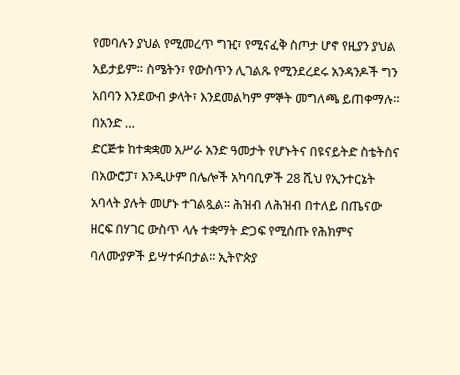የመባሉን ያህል የሚመረጥ ግዢ፣ የሚናፈቅ ስጦታ ሆኖ የዚያን ያህል አይታይም። ስሜትን፣ የውስጥን ሊገልጹ የሚንደረደሩ አንዳንዶች ግን አበባን እንደውብ ቃላት፣ እንደመልካም ምኞት መግለጫ ይጠቀማሉ። በአንድ …
ድርጅቱ ከተቋቋመ አሥራ አንድ ዓመታት የሆኑትና በዩናይትድ ስቴትስና በአውሮፓ፣ እንዲሁም በሌሎች አካባቢዎች 28 ሺህ የኢንተርኔት አባላት ያሉት መሆኑ ተገልጿል፡፡ ሕዝብ ለሕዝብ በተለይ በጤናው ዘርፍ በሃገር ውስጥ ላሉ ተቋማት ድጋፍ የሚሰጡ የሕክምና ባለሙያዎች ይሣተፉበታል፡፡ ኢትዮጵያ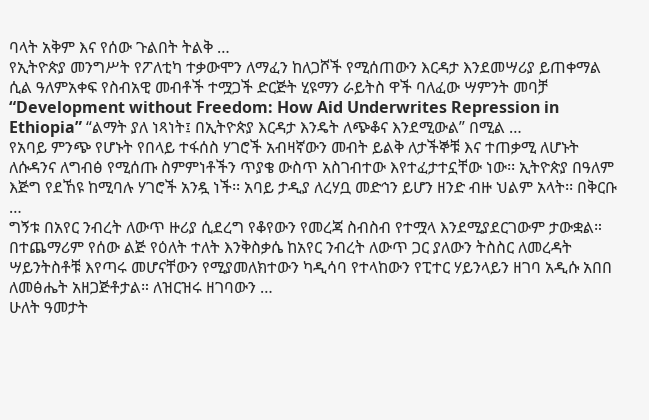ባላት አቅም እና የሰው ጉልበት ትልቅ …
የኢትዮጵያ መንግሥት የፖለቲካ ተቃውሞን ለማፈን ከለጋሾች የሚሰጠውን እርዳታ እንደመሣሪያ ይጠቀማል ሲል ዓለምአቀፍ የስብአዊ መብቶች ተሟጋች ድርጅት ሂዩማን ራይትስ ዋች ባለፈው ሣምንት መባቻ “Development without Freedom: How Aid Underwrites Repression in Ethiopia” “ልማት ያለ ነጻነት፤ በኢትዮጵያ እርዳታ እንዴት ለጭቆና እንደሚውል” በሚል …
የአባይ ምንጭ የሆኑት የበላይ ተፋሰስ ሃገሮች አብዛኛውን መብት ይልቅ ለታችኞቹ እና ተጠቃሚ ለሆኑት ለሱዳንና ለግብፅ የሚሰጡ ስምምነቶችን ጥያቄ ውስጥ አስገብተው እየተፈታተኗቸው ነው፡፡ ኢትዮጵያ በዓለም እጅግ የደኸዩ ከሚባሉ ሃገሮች አንዷ ነች፡፡ አባይ ታዲያ ለረሃቧ መድኅን ይሆን ዘንድ ብዙ ህልም አላት፡፡ በቅርቡ …
ግኝቱ በአየር ንብረት ለውጥ ዙሪያ ሲደረግ የቆየውን የመረጃ ስብስብ የተሟላ እንደሚያደርገውም ታውቋል። በተጨማሪም የሰው ልጅ የዕለት ተለት እንቅስቃሴ ከአየር ንብረት ለውጥ ጋር ያለውን ትስስር ለመረዳት ሣይንትስቶቹ እየጣሩ መሆናቸውን የሚያመለክተውን ካዲሳባ የተላከውን የፒተር ሃይንላይን ዘገባ አዲሱ አበበ ለመፅሔት አዘጋጅቶታል። ለዝርዝሩ ዘገባውን …
ሁለት ዓመታት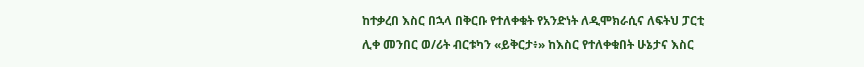ከተቃረበ እስር በኋላ በቅርቡ የተለቀቁት የአንድነት ለዲሞክራሲና ለፍትህ ፓርቲ ሊቀ መንበር ወ/ሪት ብርቱካን «ይቅርታ፥» ከእስር የተለቀቁበት ሁኔታና እስር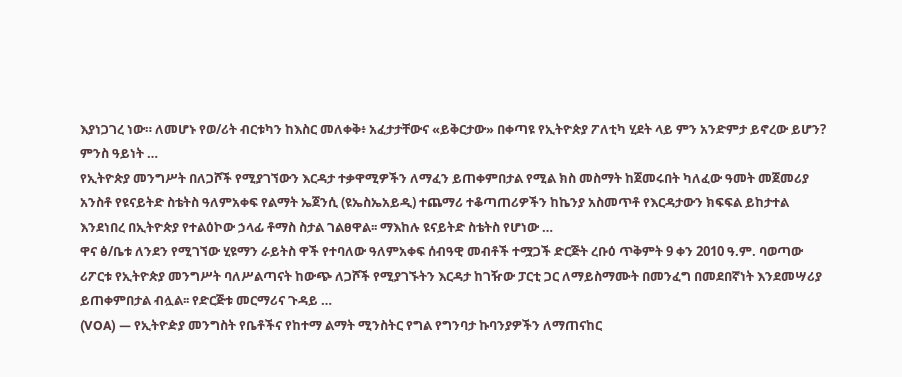እያነጋገረ ነው። ለመሆኑ የወ/ሪት ብርቱካን ከእስር መለቀቅ፥ አፈታታቸውና «ይቅርታው» በቀጣዩ የኢትዮጵያ ፖለቲካ ሂደት ላይ ምን አንድምታ ይኖረው ይሆን? ምንስ ዓይነት …
የኢትዮጵያ መንግሥት በለጋሾች የሚያገኘውን እርዳታ ተቃዋሚዎችን ለማፈን ይጠቀምበታል የሚል ክስ መስማት ከጀመሩበት ካለፈው ዓመት መጀመሪያ አንስቶ የዩናይትድ ስቴትስ ዓለምአቀፍ የልማት ኤጀንሲ (ዩኤስኤአይዲ) ተጨማሪ ተቆጣጠሪዎችን ከኬንያ አስመጥቶ የእርዳታውን ክፍፍል ይከታተል እንደነበረ በኢትዮጵያ የተልዕኮው ኃላፊ ቶማስ ስታል ገልፀዋል፡፡ ማእከሉ ዩናይትድ ስቴትስ የሆነው …
ዋና ፅ/ቤቱ ለንደን የሚገኘው ሂዩማን ራይትስ ዋች የተባለው ዓለምአቀፍ ሰብዓዊ መብቶች ተሟጋች ድርጅት ረቡዕ ጥቅምት 9 ቀን 2010 ዓ.ም. ባወጣው ሪፖርቱ የኢትዮጵያ መንግሥት ባለሥልጣናት ከውጭ ለጋሾች የሚያገኙትን እርዳታ ከገዥው ፓርቲ ጋር ለማይስማሙት በመንፈግ በመደበኛነት እንደመሣሪያ ይጠቀምበታል ብሏል፡፡ የድርጅቱ መርማሪና ጉዳይ …
(VOA) — የኢትዮዽያ መንግስት የቤቶችና የከተማ ልማት ሚንስትር የግል የግንባታ ኩባንያዎችን ለማጠናከር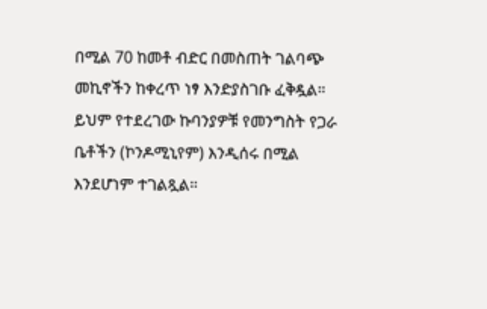በሚል 70 ከመቶ ብድር በመስጠት ገልባጭ መኪኖችን ከቀረጥ ነፃ እንድያስገቡ ፈቅዷል። ይህም የተደረገው ኩባንያዎቹ የመንግስት የጋራ ቤቶችን (ኮንዶሚኒየም) እንዲሰሩ በሚል እንደሆነም ተገልጿል።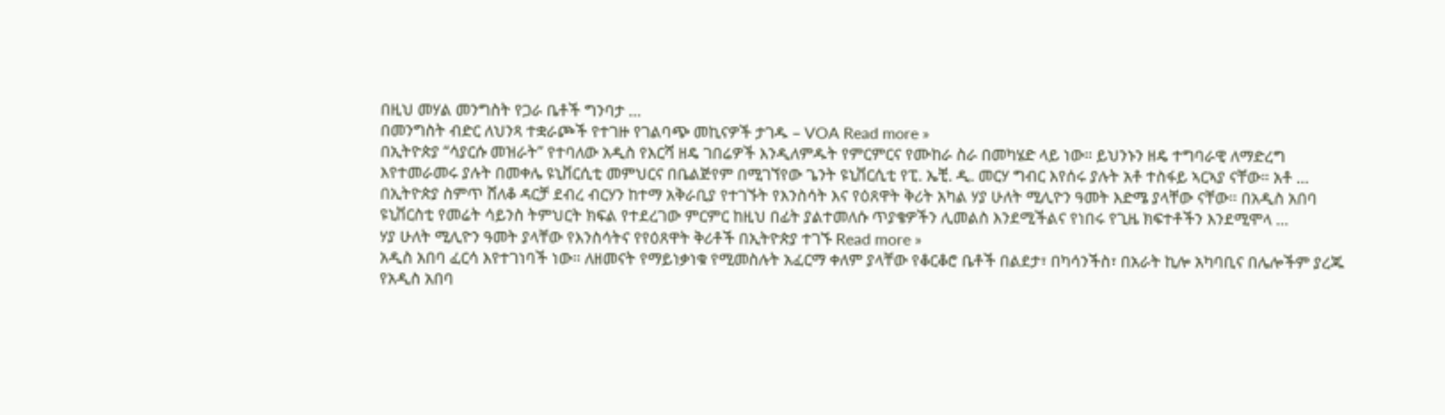በዚህ መሃል መንግስት የጋራ ቤቶች ግንባታ …
በመንግስት ብድር ለህንጻ ተቋራጮች የተገዙ የገልባጭ መኪናዎች ታገዱ – VOA Read more »
በኢትዮጵያ “ሳያርሱ መዝራት” የተባለው አዲስ የእርሻ ዘዴ ገበሬዎች እንዲለምዱት የምርምርና የሙከራ ስራ በመካሄድ ላይ ነው። ይህንኑን ዘዴ ተግባራዊ ለማድረግ እየተመራመሩ ያሉት በመቀሌ ዩኒቨርሲቲ መምህርና በቤልጅየም በሚገኘየው ጌንት ዩኒቨርሲቲ የፒ. ኤቺ. ዲ. መርሃ ግብር እየሰሩ ያሉት አቶ ተስፋይ ኣርኣያ ናቸው። አቶ …
በኢትዮጵያ ስምጥ ሸለቆ ዳርቻ ደብረ ብርሃን ከተማ አቅራቢያ የተገኙት የእንስሳት እና የዕጸዋት ቅሪት አካል ሃያ ሁለት ሚሊዮን ዓመት እድሜ ያላቸው ናቸው። በአዲስ አበባ ዩኒቨርስቲ የመሬት ሳይንስ ትምህርት ክፍል የተደረገው ምርምር ከዚህ በፊት ያልተመለሱ ጥያቄዎችን ሊመልስ እንደሚችልና የነበሩ የጊዜ ክፍተቶችን እንደሚሞላ …
ሃያ ሁለት ሚሊዮን ዓመት ያላቸው የእንስሳትና የየዕጸዋት ቅሪቶች በኢትዮጵያ ተገኙ Read more »
አዲስ አበባ ፈርሳ እየተገነባች ነው። ለዘመናት የማይነቃነቁ የሚመስሉት አፈርማ ቀለም ያላቸው የቆርቆሮ ቤቶች በልደታ፣ በካሳንችስ፣ በአራት ኪሎ አካባቢና በሌሎችም ያረጁ የአዲስ አበባ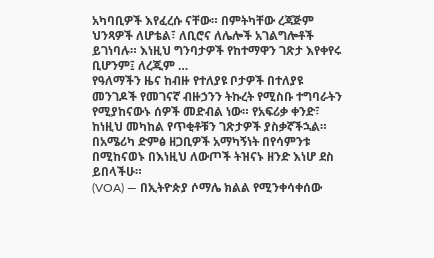አካባቢዎች እየፈረሱ ናቸው። በምትካቸው ረጃጅም ህንጻዎች ለሆቴል፣ ለቢሮና ለሌሎች አገልግሎቶች ይገነባሉ። እነዚህ ግንባታዎች የከተማዋን ገጽታ እየቀየሩ ቢሆንም፤ ለረጂም …
የዓለማችን ዜና ከብዙ የተለያዩ ቦታዎች በተለያዩ መንገዶች የመገናኛ ብዙኃንን ትኩረት የሚስቡ ተግባራትን የሚያከናውኑ ሰዎች መድብል ነው። የአፍሪቃ ቀንድ፣ ከነዚህ መካከል የጥቂቶቹን ገጽታዎች ያስቃኛችኋል። በአሜሪካ ድምፅ ዘጋቢዎች አማካኝነት በየሳምንቱ በሚከናወኑ በእነዚህ ለውጦች ትዝናኑ ዘንድ እነሆ ደስ ይበላችሁ።
(VOA) — በኢትዮጵያ ሶማሌ ክልል የሚንቀሳቀሰው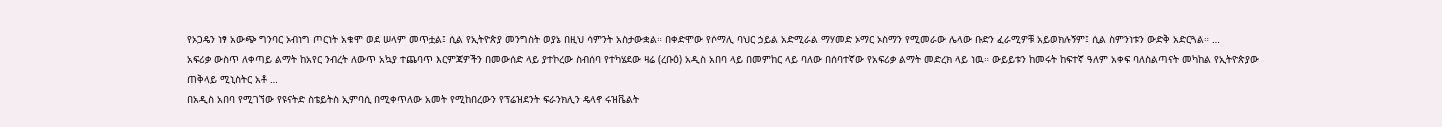የኦጋዴን ነፃ አውጭ ግንባር ኦብነግ ጦርነት አቁሞ ወደ ሠላም መጥቷል፤ ሲል የኢትዮጵያ መንግስት ወያኔ በዚህ ሳምንት አስታውቋል። በቀድሞው የሶማሊ ባህር ኃይል አድሚራል ማሃመድ ኦማር ኦስማን የሚመራው ሌላው ቡድን ፈራሚዎቹ አይወክሉኝም፤ ሲል ስምንነቱን ውድቅ አድርጓል። …
አፍሪቃ ውስጥ ለቀጣይ ልማት ከአየር ንብረት ለውጥ አኳያ ተጨባጥ እርምጃዎችን በመውሰድ ላይ ያተኮረው ስብሰባ የተካሄደው ዛሬ (ረቡዕ) አዲስ አበባ ላይ በመምከር ላይ ባለው በሰባተኛው የአፍሪቃ ልማት መድረክ ላይ ነዉ። ውይይቱን ከመሩት ከፍተኛ ዓለም አቀፍ ባለስልጣናት መካከል የኢትዮጵያው ጠቅላይ ሚኒስትር አቶ …
በአዲስ አበባ የሚገኘው የዩናትድ ስቴይትስ ኢምባሲ በሚቀጥለው አመት የሚከበረውን የፕሬዝደንት ፍራንክሊን ዴላኖ ሩዝቬልት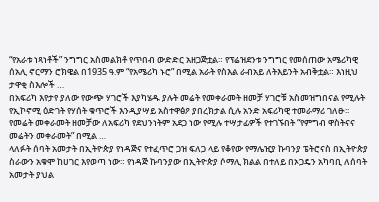“የአራቱ ነጻነቶች” ንግግር አስመልክቶ የጥበብ ውድድር አዘጋጅቷል። የፕሬዝደንቱ ንግግር የመሰጠው አሜሪካዊ ሰአሊ ኖርማን ሮክዌል በ1935 ዓ.ም “የአሜሪካ ኑሮ” በሚል አራት የስእል ራብአይ ለትእይንት አብቅቷል። እነዚህ ታዋቂ ስእሎች …
በአፍሪካ እየታየ ያለው የውጭ ሃገሮች እያካሄዱ ያሉት መሬት የመቀራመት ዘመቻ ሃገሮቹ አስመዝግበናል የሚሉት የኢኮኖሚ ዕድገት የሃሰት ቁጥሮች እንዲያሣይ አስተዋፅዖ ያበረክታል ሲሉ አንድ አፍሪካዊ ተመራማሪ ገለፁ፡፡ የመሬት መቀራመት ዘመቻው ለአፍሪካ የደህንነትም አደጋ ነው የሚሉ ተሣታፊዎች የተገኙበት “የምግብ ዋስትናና መሬትን መቀራመት” በሚል …
ላለፉት ሰባት አመታት በኢትዮጵያ የነዳጅና የተፈጥሮ ጋዝ ፍለጋ ላይ የቆየው የማሌዢያ ኩባንያ ፔትሮናስ በኢትዮጵያ ስራውን አቁሞ ከሀገር እየወጣ ነው። የነዳጅ ኩባንያው በኢትዮጵያ ሶማሊ ክልል በተለይ በኦጋዴን አካባቢ ለሰባት አመታት ያህል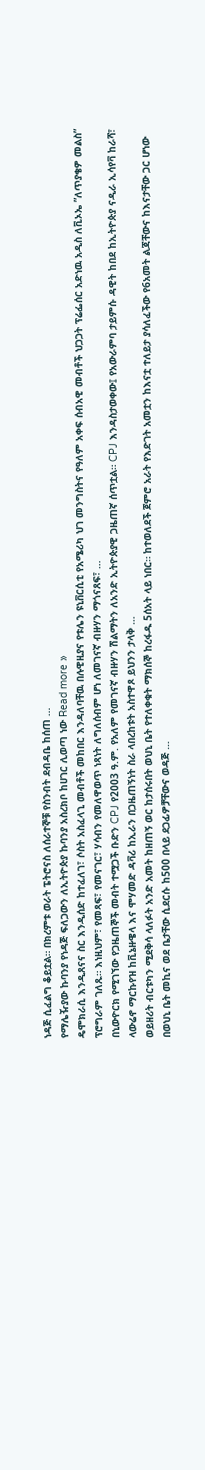ነዳጅ ሲፈልግ ቆይቷል። በክረምቱ ወራት ፔትሮናስ ለሰራተኞቹ የስንብት ደብዳቤ ከሰጠ …
የማሌዥያው ኩባንያ የነዳጅ ፍለጋውን ለኢትዮጵያ ኩባንያ አስረክቦ ከሀገር ሊወጣ ነው Read more »
ዴሞክራሲ እንዲጸናና ስር እንዲሰድ ከተፈለገ፣ ሶስት አስፈላጊ መብቶች መከበር እንዳለባቸዉ በሉዊዚያና የቱሌን ዩኒቨርሲቲ የአሜሪካ ህገ መንግስትና የዓለም አቀፍ ሰብአዊ መብቶች ህጋጋት ፕሬፌሰር አድነዉ አዲስ ለቪኦኤ ”ለጥያቄዎ መልስ” ፕሮግራም ገለጹ። እነዚህም፣ የመጻፍ፣ የመናገር፣ ሃሳብን የመለዋወጥ ነጻነት ለግለሰብም ሆነ ለመገናኛ ብዙሃን ማጎናጸፍ፣ …
በኒውዮርክ የሚገኘው የጋዜጠኞች መብት ተሟጋች ቡድን CPJ የ2003 ዓ.ም. የአለም የመገናኛ ብዙሃን ሽልማትን ለአንድ ኢትዮጵያዊ ጋዜጠኛ ሰጥቷል። CPJ እንዳስታወቀው፤ የአውራምባ ታይምሱ ዳዊት ከበደ ከኢትዮጵያ ናዲራ ኢሳየቫ ከራሻ፣ ላውሬኖ ማርኩየዝ ከቪኔዙዌላ እና ሞሃመድ ዳቫሪ ከኢራን በጋዜጠኝነት ስራ ላበረከቱት አስተዋጾ ይህንን ታላቅ …
ወይዘሪት ብርቱካን ሚደቅሳ ላለፉት አንድ አመት ከዘጠኝ ወር ከታሰሩበት ወህኒ ቤት የተለቀቁት ማክሰኞ ከረፋዱ 5ሰአት ላይ ነበር። ከተወለደች ጀምሮ አራት የእድገት አመቷን ከእናቷ ተለይታ ያሳለፈችው የ6አመት ልጃቸውና ከእናታቸው ጋር ሆነው በወህኒ ቤት መኪና ወደ ቤታቸው ሲደርሱ ከ500 በላይ ደጋፊዎቻቸውና ወዳጅ …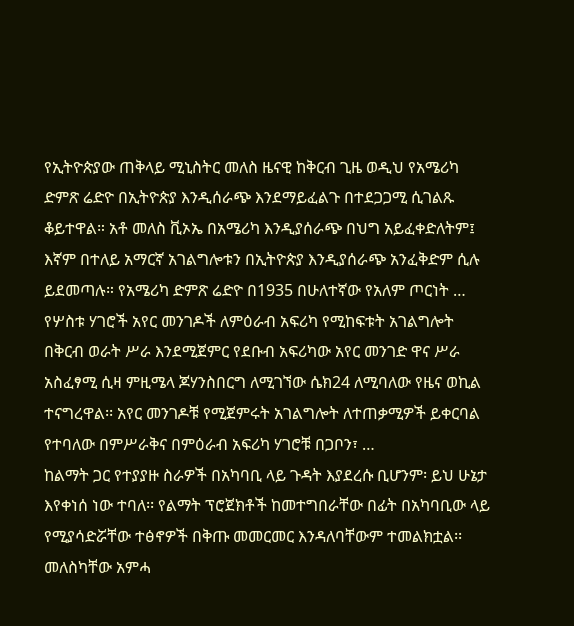የኢትዮጵያው ጠቅላይ ሚኒስትር መለስ ዜናዊ ከቅርብ ጊዜ ወዲህ የአሜሪካ ድምጽ ሬድዮ በኢትዮጵያ እንዲሰራጭ እንደማይፈልጉ በተደጋጋሚ ሲገልጹ ቆይተዋል። አቶ መለስ ቪኦኤ በአሜሪካ እንዲያሰራጭ በህግ አይፈቀድለትም፤ እኛም በተለይ አማርኛ አገልግሎቱን በኢትዮጵያ እንዲያሰራጭ አንፈቅድም ሲሉ ይደመጣሉ። የአሜሪካ ድምጽ ሬድዮ በ1935 በሁለተኛው የአለም ጦርነት …
የሦስቱ ሃገሮች አየር መንገዶች ለምዕራብ አፍሪካ የሚከፍቱት አገልግሎት በቅርብ ወራት ሥራ እንደሚጀምር የደቡብ አፍሪካው አየር መንገድ ዋና ሥራ አስፈፃሚ ሲዛ ምዚሜላ ጆሃንስበርግ ለሚገኘው ሴክ24 ለሚባለው የዜና ወኪል ተናግረዋል፡፡ አየር መንገዶቹ የሚጀምሩት አገልግሎት ለተጠቃሚዎች ይቀርባል የተባለው በምሥራቅና በምዕራብ አፍሪካ ሃገሮቹ በጋቦን፣ …
ከልማት ጋር የተያያዙ ስራዎች በአካባቢ ላይ ጉዳት እያደረሱ ቢሆንም፡ ይህ ሁኔታ እየቀነሰ ነው ተባለ፡፡ የልማት ፕሮጀክቶች ከመተግበራቸው በፊት በአካባቢው ላይ የሚያሳድሯቸው ተፅኖዎች በቅጡ መመርመር እንዳለባቸውም ተመልክቷል፡፡ መለስካቸው አምሓ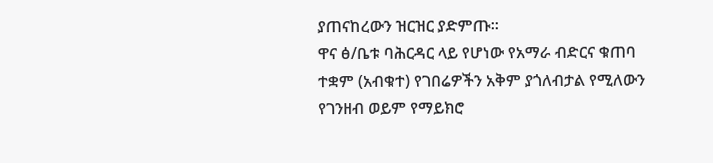ያጠናከረውን ዝርዝር ያድምጡ፡፡
ዋና ፅ/ቤቱ ባሕርዳር ላይ የሆነው የአማራ ብድርና ቁጠባ ተቋም (አብቁተ) የገበሬዎችን አቅም ያጎለብታል የሚለውን የገንዘብ ወይም የማይክሮ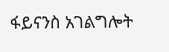ፋይናንስ አገልግሎት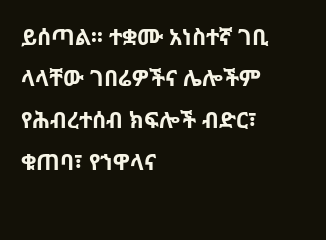ይሰጣል፡፡ ተቋሙ አነስተኛ ገቢ ላላቸው ገበሬዎችና ሌሎችም የሕብረተሰብ ክፍሎች ብድር፣ ቁጠባ፣ የኀዋላና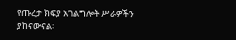የጡረታ ክፍያ አገልግሎት ሥራዎችን ያከናውናል፡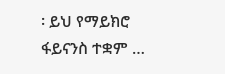፡ ይህ የማይክሮ ፋይናንስ ተቋም …